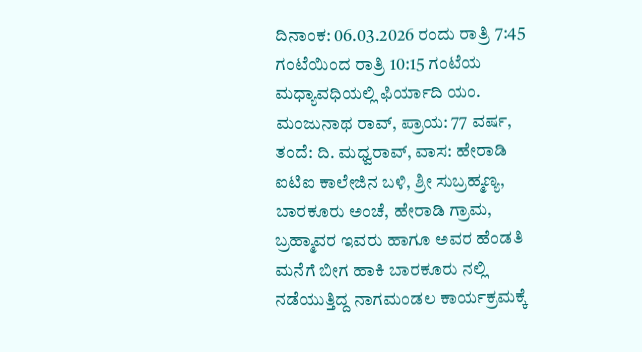ದಿನಾಂಕ: 06.03.2026 ರಂದು ರಾತ್ರಿ 7:45 ಗಂಟೆಯಿಂದ ರಾತ್ರಿ 10:15 ಗಂಟೆಯ ಮಧ್ಯಾವಧಿಯಲ್ಲಿ ಫಿರ್ಯಾದಿ ಯಂ. ಮಂಜುನಾಥ ರಾವ್, ಪ್ರಾಯ: 77 ವರ್ಷ, ತಂದೆ: ದಿ. ಮಧ್ವರಾವ್, ವಾಸ: ಹೇರಾಡಿ ಐಟಿಐ ಕಾಲೇಜಿನ ಬಳಿ, ಶ್ರೀ ಸುಬ್ರಹ್ಮಣ್ಯ, ಬಾರಕೂರು ಅಂಚೆ, ಹೇರಾಡಿ ಗ್ರಾಮ, ಬ್ರಹ್ಮಾವರ ಇವರು ಹಾಗೂ ಅವರ ಹೆಂಡತಿ ಮನೆಗೆ ಬೀಗ ಹಾಕಿ ಬಾರಕೂರು ನಲ್ಲಿ ನಡೆಯುತ್ತಿದ್ದ ನಾಗಮಂಡಲ ಕಾರ್ಯಕ್ರಮಕ್ಕೆ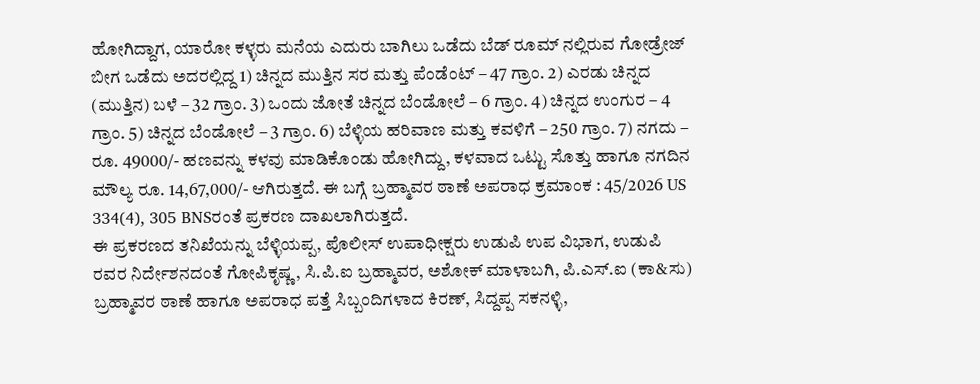ಹೋಗಿದ್ದಾಗ, ಯಾರೋ ಕಳ್ಳರು ಮನೆಯ ಎದುರು ಬಾಗಿಲು ಒಡೆದು ಬೆಡ್ ರೂಮ್ ನಲ್ಲಿರುವ ಗೋಡ್ರೇಜ್ ಬೀಗ ಒಡೆದು ಅದರಲ್ಲಿದ್ದ 1) ಚಿನ್ನದ ಮುತ್ತಿನ ಸರ ಮತ್ತು ಪೆಂಡೆಂಟ್ – 47 ಗ್ರಾಂ. 2) ಎರಡು ಚಿನ್ನದ (ಮುತ್ತಿನ) ಬಳೆ – 32 ಗ್ರಾಂ. 3) ಒಂದು ಜೋತೆ ಚಿನ್ನದ ಬೆಂಡೋಲೆ – 6 ಗ್ರಾಂ. 4) ಚಿನ್ನದ ಉಂಗುರ – 4 ಗ್ರಾಂ. 5) ಚಿನ್ನದ ಬೆಂಡೋಲೆ – 3 ಗ್ರಾಂ. 6) ಬೆಳ್ಳಿಯ ಹರಿವಾಣ ಮತ್ತು ಕವಳಿಗೆ – 250 ಗ್ರಾಂ. 7) ನಗದು – ರೂ. 49000/- ಹಣವನ್ನು ಕಳವು ಮಾಡಿಕೊಂಡು ಹೋಗಿದ್ದು, ಕಳವಾದ ಒಟ್ಟು ಸೊತ್ತು ಹಾಗೂ ನಗದಿನ ಮೌಲ್ಯ ರೂ. 14,67,000/- ಆಗಿರುತ್ತದೆ. ಈ ಬಗ್ಗೆ ಬ್ರಹ್ಮಾವರ ಠಾಣೆ ಅಪರಾಧ ಕ್ರಮಾಂಕ : 45/2026 US 334(4), 305 BNSರಂತೆ ಪ್ರಕರಣ ದಾಖಲಾಗಿರುತ್ತದೆ.
ಈ ಪ್ರಕರಣದ ತನಿಖೆಯನ್ನು ಬೆಳ್ಳಿಯಪ್ಪ, ಪೊಲೀಸ್ ಉಪಾಧೀಕ್ಷರು ಉಡುಪಿ ಉಪ ವಿಭಾಗ, ಉಡುಪಿ ರವರ ನಿರ್ದೇಶನದಂತೆ ಗೋಪಿಕೃಷ್ಣ, ಸಿ.ಪಿ.ಐ ಬ್ರಹ್ಮಾವರ, ಅಶೋಕ್ ಮಾಳಾಬಗಿ, ಪಿ.ಎಸ್.ಐ (ಕಾ&ಸು) ಬ್ರಹ್ಮಾವರ ಠಾಣೆ ಹಾಗೂ ಅಪರಾಧ ಪತ್ತೆ ಸಿಬ್ಬಂದಿಗಳಾದ ಕಿರಣ್, ಸಿದ್ದಪ್ಪ ಸಕನಳ್ಳಿ,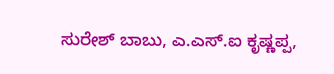ಸುರೇಶ್ ಬಾಬು, ಎ.ಎಸ್.ಐ ಕೃಷ್ಣಪ್ಪ,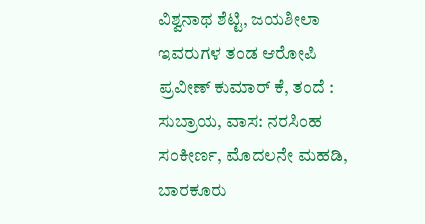ವಿಶ್ವನಾಥ ಶೆಟ್ಟಿ, ಜಯಶೀಲಾ ಇವರುಗಳ ತಂಡ ಆರೋಪಿ ಪ್ರವೀಣ್ ಕುಮಾರ್ ಕೆ, ತಂದೆ : ಸುಬ್ರಾಯ, ವಾಸ: ನರಸಿಂಹ ಸಂಕೀರ್ಣ, ಮೊದಲನೇ ಮಹಡಿ, ಬಾರಕೂರು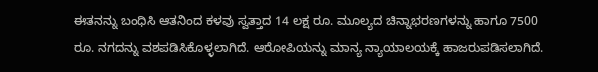ಈತನನ್ನು ಬಂಧಿಸಿ ಆತನಿಂದ ಕಳವು ಸ್ವತ್ತಾದ 14 ಲಕ್ಷ ರೂ. ಮೂಲ್ಯದ ಚಿನ್ನಾಭರಣಗಳನ್ನು ಹಾಗೂ 7500 ರೂ. ನಗದನ್ನು ವಶಪಡಿಸಿಕೊಳ್ಳಲಾಗಿದೆ. ಆರೋಪಿಯನ್ನು ಮಾನ್ಯ ನ್ಯಾಯಾಲಯಕ್ಕೆ ಹಾಜರುಪಡಿಸಲಾಗಿದೆ.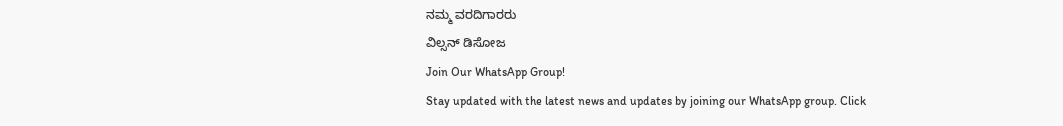ನಮ್ಮ ವರದಿಗಾರರು
ವಿಲ್ಸನ್ ಡಿಸೋಜ
Join Our WhatsApp Group!
Stay updated with the latest news and updates by joining our WhatsApp group. Click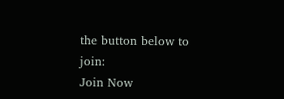the button below to join:
Join Now